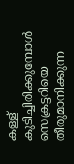കള്ള് കുടിച്ചിരിക്കുമ്പോൾ സെക്രട്ടറിയെ തീരുമാനിക്കുന്ന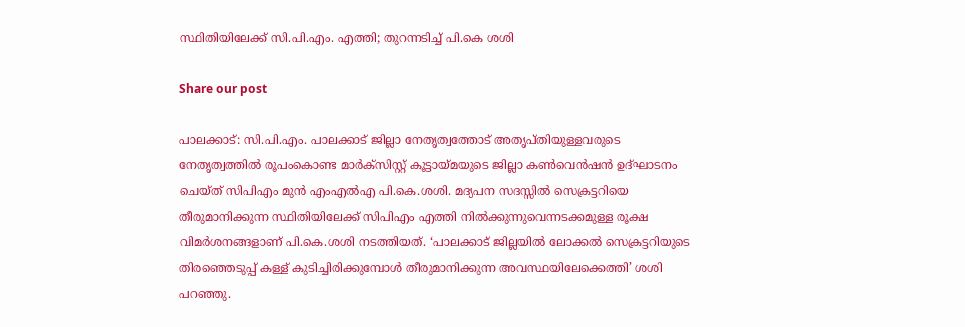സ്ഥിതിയിലേക്ക് സി.പി.എം. എത്തി; തുറന്നടിച്ച് പി.കെ ശശി

Share our post

പാലക്കാട്: സി.പി.എം. പാലക്കാട് ജില്ലാ നേതൃത്വത്തോട് അതൃപ്തിയുള്ളവരുടെ നേതൃത്വത്തിൽ രൂപംകൊണ്ട മാർക്‌സിസ്റ്റ് കൂട്ടായ്മയുടെ ജില്ലാ കൺവെൻഷൻ ഉദ്ഘാടനം ചെയ്ത് സിപിഎം മുൻ എംഎൽഎ പി.കെ.ശശി. മദ്യപന സദസ്സിൽ സെക്രട്ടറിയെ തീരുമാനിക്കുന്ന സ്ഥിതിയിലേക്ക് സിപിഎം എത്തി നിൽക്കുന്നുവെന്നടക്കമുള്ള രൂക്ഷ വിമർശനങ്ങളാണ് പി.കെ.ശശി നടത്തിയത്. ‘പാലക്കാട് ജില്ലയിൽ ലോക്കൽ സെക്രട്ടറിയുടെ തിരഞ്ഞെടുപ്പ് കള്ള് കുടിച്ചിരിക്കുമ്പോൾ തീരുമാനിക്കുന്ന അവസ്ഥയിലേക്കെത്തി’ ശശി പറഞ്ഞു.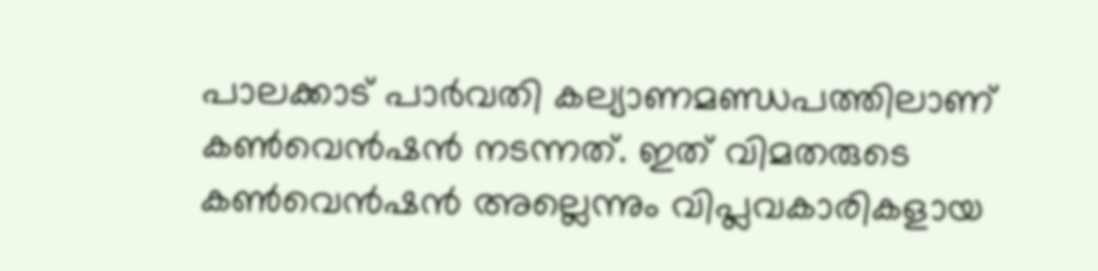പാലക്കാട് പാർവതി കല്യാണമണ്ഡപത്തിലാണ് കൺവെൻഷൻ നടന്നത്. ഇത് വിമതരുടെ കൺവെൻഷൻ അല്ലെന്നും വിപ്ലവകാരികളായ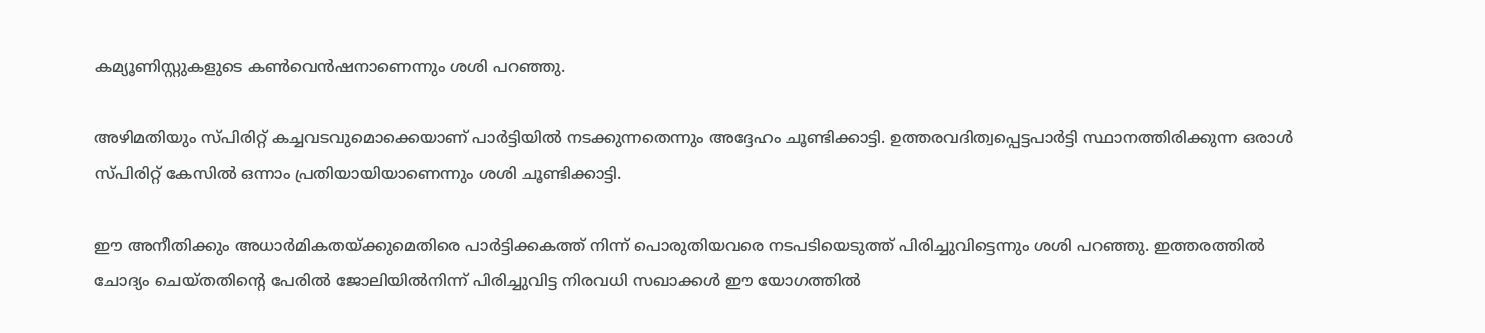കമ്യൂണിസ്റ്റുകളുടെ കൺവെൻഷനാണെന്നും ശശി പറഞ്ഞു.

അഴിമതിയും സ്പിരിറ്റ് കച്ചവടവുമൊക്കെയാണ് പാർട്ടിയിൽ നടക്കുന്നതെന്നും അദ്ദേഹം ചൂണ്ടിക്കാട്ടി. ഉത്തരവദിത്വപ്പെട്ടപാർട്ടി സ്ഥാനത്തിരിക്കുന്ന ഒരാൾ സ്പിരിറ്റ് കേസിൽ ഒന്നാം പ്രതിയായിയാണെന്നും ശശി ചൂണ്ടിക്കാട്ടി.

ഈ അനീതിക്കും അധാർമികതയ്ക്കുമെതിരെ പാർട്ടിക്കകത്ത് നിന്ന് പൊരുതിയവരെ നടപടിയെടുത്ത് പിരിച്ചുവിട്ടെന്നും ശശി പറഞ്ഞു. ഇത്തരത്തിൽ ചോദ്യം ചെയ്തതിന്റെ പേരിൽ ജോലിയിൽനിന്ന് പിരിച്ചുവിട്ട നിരവധി സഖാക്കൾ ഈ യോഗത്തിൽ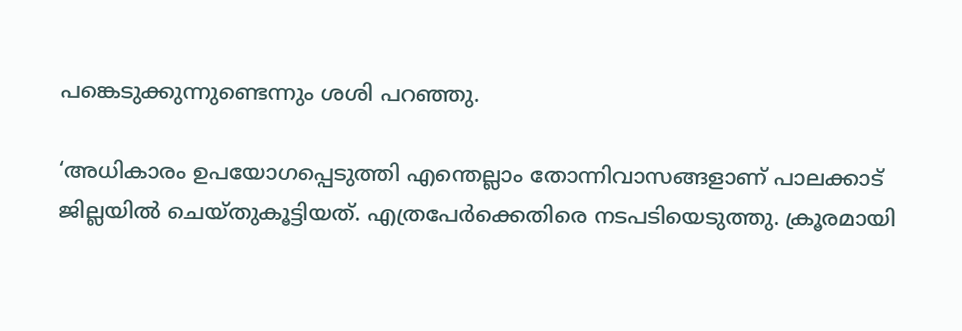പങ്കെടുക്കുന്നുണ്ടെന്നും ശശി പറഞ്ഞു.

‘അധികാരം ഉപയോഗപ്പെടുത്തി എന്തെല്ലാം തോന്നിവാസങ്ങളാണ് പാലക്കാട് ജില്ലയിൽ ചെയ്തുകൂട്ടിയത്. എത്രപേർക്കെതിരെ നടപടിയെടുത്തു. ക്രൂരമായി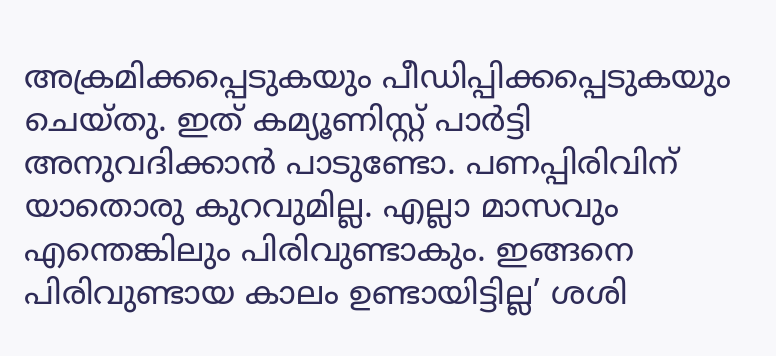അക്രമിക്കപ്പെടുകയും പീഡിപ്പിക്കപ്പെടുകയും ചെയ്തു. ഇത് കമ്യൂണിസ്റ്റ് പാർട്ടി അനുവദിക്കാൻ പാടുണ്ടോ. പണപ്പിരിവിന് യാതൊരു കുറവുമില്ല. എല്ലാ മാസവും എന്തെങ്കിലും പിരിവുണ്ടാകും. ഇങ്ങനെ പിരിവുണ്ടായ കാലം ഉണ്ടായിട്ടില്ല’ ശശി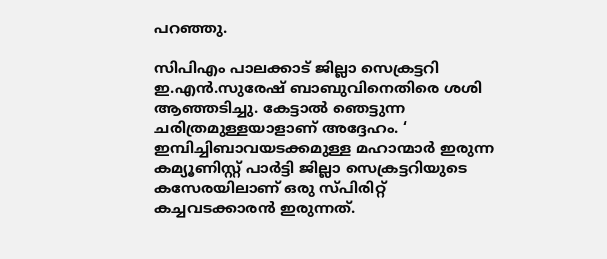പറഞ്ഞു.

സിപിഎം പാലക്കാട് ജില്ലാ സെക്രട്ടറി ഇ.എൻ.സുരേഷ് ബാബുവിനെതിരെ ശശി ആഞ്ഞടിച്ചു. കേട്ടാൽ ഞെട്ടുന്ന ചരിത്രമുള്ളയാളാണ് അദ്ദേഹം. ‘ ഇമ്പിച്ചിബാവയടക്കമുള്ള മഹാന്മാർ ഇരുന്ന കമ്യൂണിസ്റ്റ് പാർട്ടി ജില്ലാ സെക്രട്ടറിയുടെ കസേരയിലാണ് ഒരു സ്പിരിറ്റ് കച്ചവടക്കാരൻ ഇരുന്നത്.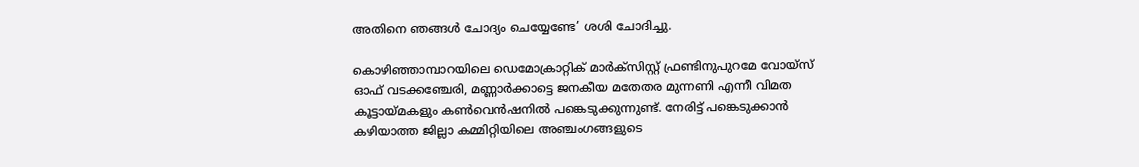അതിനെ ഞങ്ങൾ ചോദ്യം ചെയ്യേണ്ടേ’ ശശി ചോദിച്ചു.

കൊഴിഞ്ഞാമ്പാറയിലെ ഡെമോക്രാറ്റിക് മാർക്‌സിസ്റ്റ് ഫ്രണ്ടിനുപുറമേ വോയ്‌സ് ഓഫ് വടക്കഞ്ചേരി, മണ്ണാർക്കാട്ടെ ജനകീയ മതേതര മുന്നണി എന്നീ വിമത കൂട്ടായ്മകളും കൺവെൻഷനിൽ പങ്കെടുക്കുന്നുണ്ട്. നേരിട്ട് പങ്കെടുക്കാൻ കഴിയാത്ത ജില്ലാ കമ്മിറ്റിയിലെ അഞ്ചംഗങ്ങളുടെ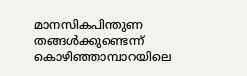മാനസികപിന്തുണ തങ്ങൾക്കുണ്ടെന്ന് കൊഴിഞ്ഞാമ്പാറയിലെ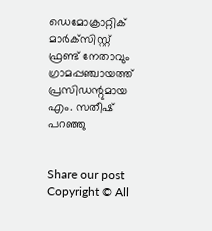ഡെമോക്രാറ്റിക് മാർക്‌സിസ്റ്റ് ഫ്രണ്ട് നേതാവും ഗ്രാമപ്പഞ്ചായത്ത് പ്രസിഡന്റുമായ എം. സതീഷ് പറഞ്ഞു


Share our post
Copyright © All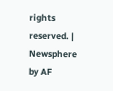rights reserved. | Newsphere by AF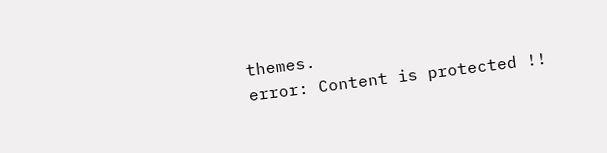themes.
error: Content is protected !!